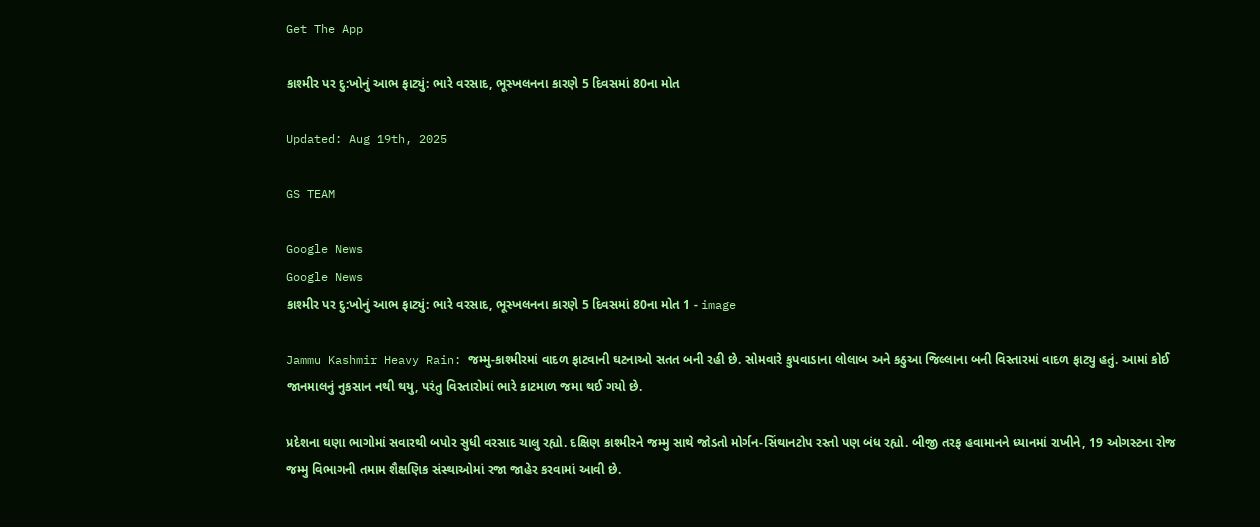Get The App

કાશ્મીર પર દુ:ખોનું આભ ફાટ્યું: ભારે વરસાદ, ભૂસ્ખલનના કારણે 5 દિવસમાં 80ના મોત

Updated: Aug 19th, 2025

GS TEAM

Google News
Google News
કાશ્મીર પર દુ:ખોનું આભ ફાટ્યું: ભારે વરસાદ, ભૂસ્ખલનના કારણે 5 દિવસમાં 80ના મોત 1 - image

Jammu Kashmir Heavy Rain: જમ્મુ-કાશ્મીરમાં વાદળ ફાટવાની ઘટનાઓ સતત બની રહી છે. સોમવારે કુપવાડાના લોલાબ અને કઠુઆ જિલ્લાના બની વિસ્તારમાં વાદળ ફાટ્યુ હતું. આમાં કોઈ જાનમાલનું નુકસાન નથી થયુ, પરંતુ વિસ્તારોમાં ભારે કાટમાળ જમા થઈ ગયો છે.

પ્રદેશના ઘણા ભાગોમાં સવારથી બપોર સુધી વરસાદ ચાલુ રહ્યો. દક્ષિણ કાશ્મીરને જમ્મુ સાથે જોડતો મોર્ગન-સિંથાનટોપ રસ્તો પણ બંધ રહ્યો. બીજી તરફ હવામાનને ધ્યાનમાં રાખીને, 19 ઓગસ્ટના રોજ જમ્મુ વિભાગની તમામ શૈક્ષણિક સંસ્થાઓમાં રજા જાહેર કરવામાં આવી છે.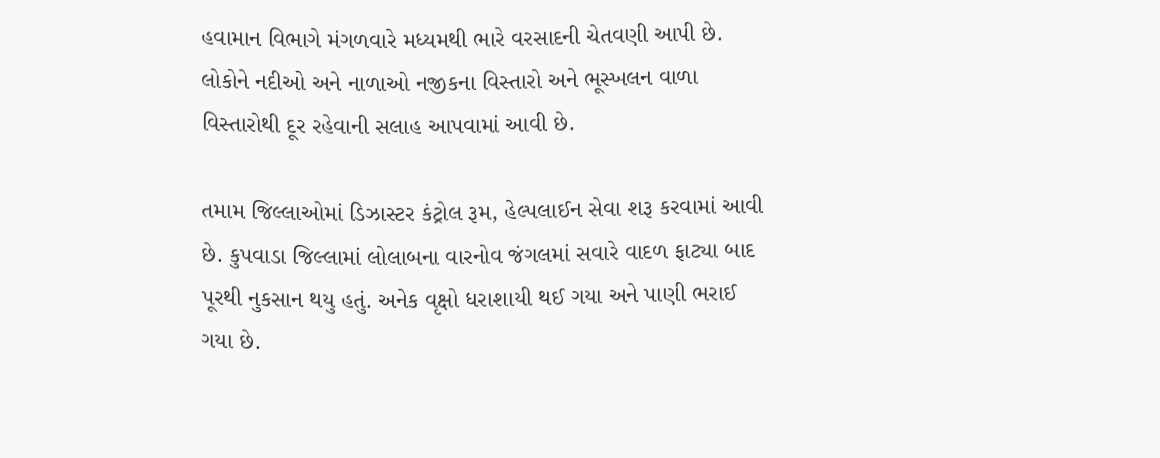હવામાન વિભાગે મંગળવારે મધ્યમથી ભારે વરસાદની ચેતવણી આપી છે. લોકોને નદીઓ અને નાળાઓ નજીકના વિસ્તારો અને ભૂસ્ખલન વાળા વિસ્તારોથી દૂર રહેવાની સલાહ આપવામાં આવી છે.

તમામ જિલ્લાઓમાં ડિઝાસ્ટર કંટ્રોલ રૂમ, હેલ્પલાઈન સેવા શરૂ કરવામાં આવી છે. કુપવાડા જિલ્લામાં લોલાબના વારનોવ જંગલમાં સવારે વાદળ ફાટ્યા બાદ પૂરથી નુકસાન થયુ હતું. અનેક વૃક્ષો ધરાશાયી થઈ ગયા અને પાણી ભરાઈ ગયા છે.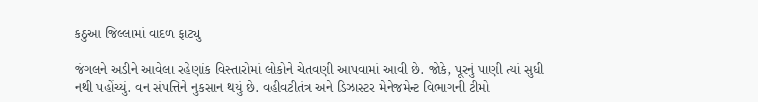કઠુઆ જિલ્લામાં વાદળ ફાટ્યુ

જંગલને અડીને આવેલા રહેણાંક વિસ્તારોમાં લોકોને ચેતવણી આપવામાં આવી છે. જોકે, પૂરનું પાણી ત્યાં સુધી નથી પહોંચ્યું. વન સંપત્તિને નુકસાન થયું છે. વહીવટીતંત્ર અને ડિઝાસ્ટર મેનેજમેન્ટ વિભાગની ટીમો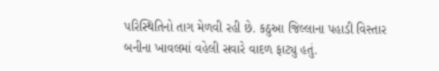પરિસ્થિતિનો તાગ મેળવી રહી છે. કઠુઆ જિલ્લાના પહાડી વિસ્તાર બનીના ખાવલમાં વહેલી સવારે વાદળ ફાટ્યુ હતું.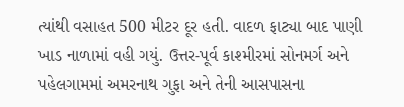ત્યાંથી વસાહત 500 મીટર દૂર હતી. વાદળ ફાટ્યા બાદ પાણી ખાડ નાળામાં વહી ગયું. ઉત્તર-પૂર્વ કાશ્મીરમાં સોનમર્ગ અને પહેલગામમાં અમરનાથ ગુફા અને તેની આસપાસના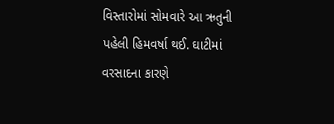વિસ્તારોમાં સોમવારે આ ઋતુની પહેલી હિમવર્ષા થઈ. ઘાટીમાં વરસાદના કારણે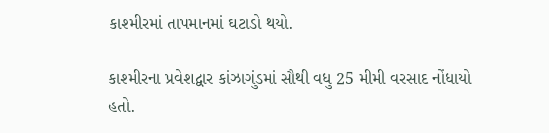કાશ્મીરમાં તાપમાનમાં ઘટાડો થયો.

કાશ્મીરના પ્રવેશદ્વાર કાંઝાગુંડમાં સૌથી વધુ 25 મીમી વરસાદ નોંધાયો હતો.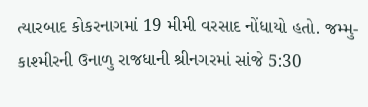ત્યારબાદ કોકરનાગમાં 19 મીમી વરસાદ નોંધાયો હતો. જમ્મુ-કાશ્મીરની ઉનાળુ રાજધાની શ્રીનગરમાં સાંજે 5:30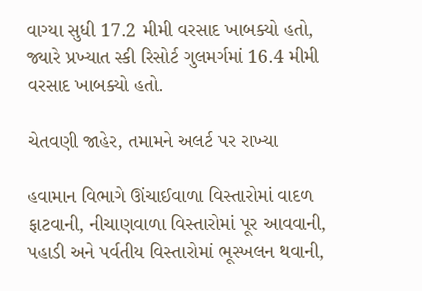વાગ્યા સુધી 17.2 મીમી વરસાદ ખાબક્યો હતો, જ્યારે પ્રખ્યાત સ્કી રિસોર્ટ ગુલમર્ગમાં 16.4 મીમી વરસાદ ખાબક્યો હતો.

ચેતવણી જાહેર, તમામને અલર્ટ પર રાખ્યા

હવામાન વિભાગે ઊંચાઈવાળા વિસ્તારોમાં વાદળ ફાટવાની, નીચાણવાળા વિસ્તારોમાં પૂર આવવાની, પહાડી અને પર્વતીય વિસ્તારોમાં ભૂસ્ખલન થવાની,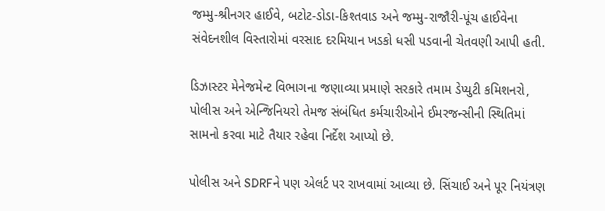જમ્મુ-શ્રીનગર હાઈવે, બટોટ-ડોડા-કિશ્તવાડ અને જમ્મુ-રાજૌરી-પૂંચ હાઈવેના સંવેદનશીલ વિસ્તારોમાં વરસાદ દરમિયાન ખડકો ધસી પડવાની ચેતવણી આપી હતી.

ડિઝાસ્ટર મેનેજમેન્ટ વિભાગના જણાવ્યા પ્રમાણે સરકારે તમામ ડેપ્યુટી કમિશનરો, પોલીસ અને એન્જિનિયરો તેમજ સંબંધિત કર્મચારીઓને ઈમરજન્સીની સ્થિતિમાં સામનો કરવા માટે તૈયાર રહેવા નિર્દેશ આપ્યો છે.

પોલીસ અને SDRFને પણ એલર્ટ પર રાખવામાં આવ્યા છે. સિંચાઈ અને પૂર નિયંત્રણ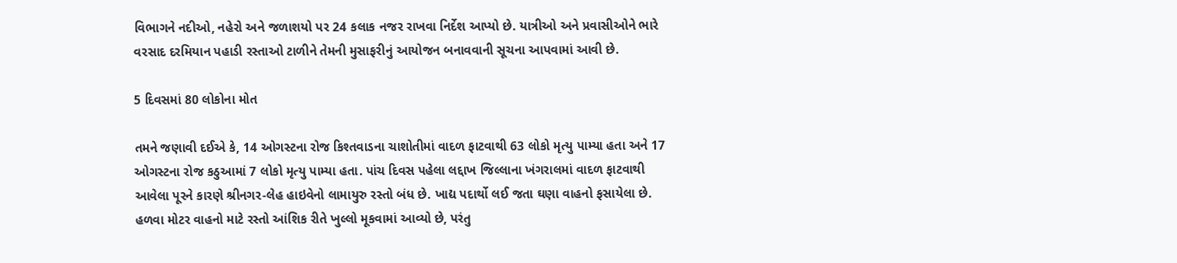વિભાગને નદીઓ, નહેરો અને જળાશયો પર 24 કલાક નજર રાખવા નિર્દેશ આપ્યો છે. યાત્રીઓ અને પ્રવાસીઓને ભારે વરસાદ દરમિયાન પહાડી રસ્તાઓ ટાળીને તેમની મુસાફરીનું આયોજન બનાવવાની સૂચના આપવામાં આવી છે.

5 દિવસમાં 80 લોકોના મોત

તમને જણાવી દઈએ કે, 14 ઓગસ્ટના રોજ કિશ્તવાડના ચાશોતીમાં વાદળ ફાટવાથી 63 લોકો મૃત્યુ પામ્યા હતા અને 17 ઓગસ્ટના રોજ કઠુઆમાં 7 લોકો મૃત્યુ પામ્યા હતા. પાંચ દિવસ પહેલા લદ્દાખ જિલ્લાના ખંગરાલમાં વાદળ ફાટવાથી આવેલા પૂરને કારણે શ્રીનગર-લેહ હાઇવેનો લામાયુરુ રસ્તો બંધ છે. ખાદ્ય પદાર્થો લઈ જતા ઘણા વાહનો ફસાયેલા છે. હળવા મોટર વાહનો માટે રસ્તો આંશિક રીતે ખુલ્લો મૂકવામાં આવ્યો છે, પરંતુ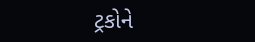ટ્રકોને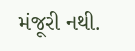મંજૂરી નથી.